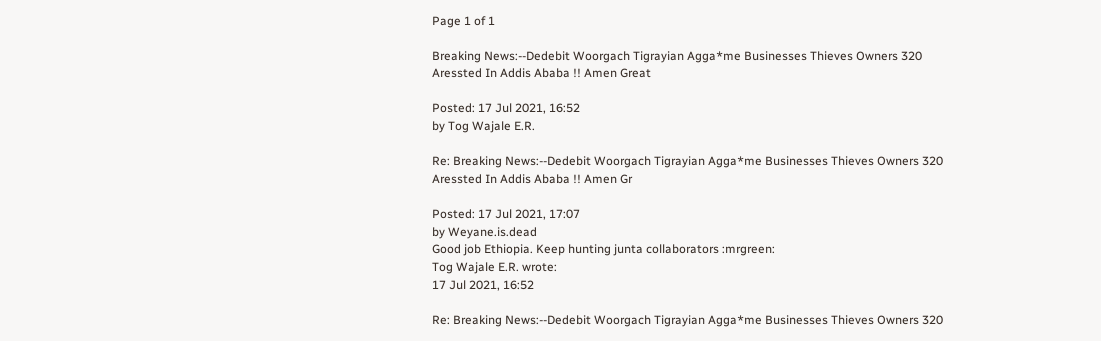Page 1 of 1

Breaking News:--Dedebit Woorgach Tigrayian Agga*me Businesses Thieves Owners 320 Aressted In Addis Ababa !! Amen Great

Posted: 17 Jul 2021, 16:52
by Tog Wajale E.R.

Re: Breaking News:--Dedebit Woorgach Tigrayian Agga*me Businesses Thieves Owners 320 Aressted In Addis Ababa !! Amen Gr

Posted: 17 Jul 2021, 17:07
by Weyane.is.dead
Good job Ethiopia. Keep hunting junta collaborators :mrgreen:
Tog Wajale E.R. wrote:
17 Jul 2021, 16:52

Re: Breaking News:--Dedebit Woorgach Tigrayian Agga*me Businesses Thieves Owners 320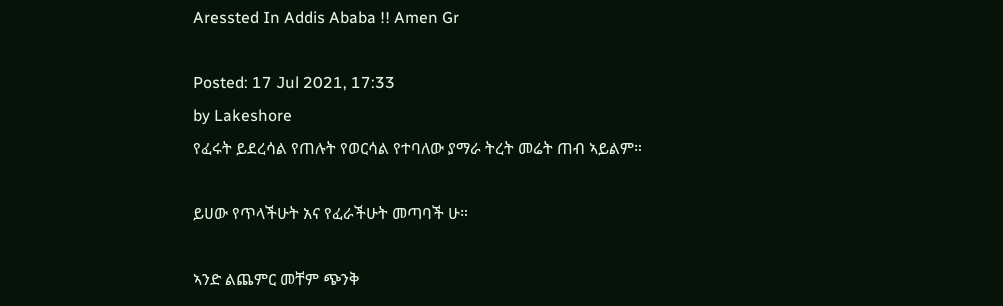Aressted In Addis Ababa !! Amen Gr

Posted: 17 Jul 2021, 17:33
by Lakeshore
የፈሩት ይደረሳል የጠሉት የወርሳል የተባለው ያማራ ትረት መሬት ጠብ ኣይልም።

ይሀው የጥላችሁት አና የፈራችሁት መጣባች ሁ።

ኣንድ ልጨምር መቸም ጭንቅ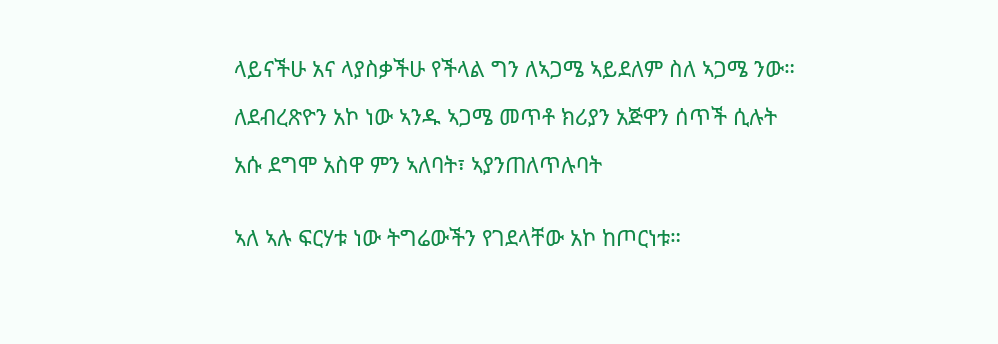ላይናችሁ አና ላያስቃችሁ የችላል ግን ለኣጋሜ ኣይደለም ስለ ኣጋሜ ንው።

ለደብረጽዮን አኮ ነው ኣንዱ ኣጋሜ መጥቶ ክሪያን አጅዋን ሰጥች ሲሉት

አሱ ደግሞ አስዋ ምን ኣለባት፣ ኣያንጠለጥሉባት


ኣለ ኣሉ ፍርሃቱ ነው ትግሬውችን የገደላቸው አኮ ከጦርነቱ።